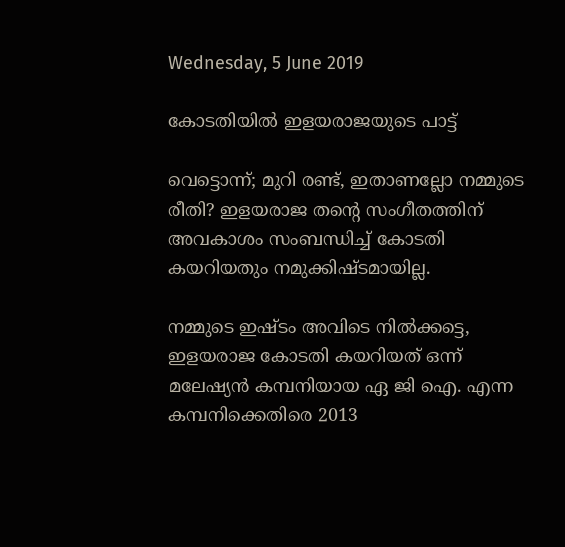Wednesday, 5 June 2019

കോടതിയിൽ ഇളയരാജയുടെ പാട്ട്

വെട്ടൊന്ന്; മുറി രണ്ട്, ഇതാണല്ലോ നമ്മുടെ രീതി? ഇളയരാജ തന്റെ സംഗീതത്തിന് അവകാശം സംബന്ധിച്ച് കോടതി കയറിയതും നമുക്കിഷ്‌ടമായില്ല.

നമ്മുടെ ഇഷ്ടം അവിടെ നിൽക്കട്ടെ, ഇളയരാജ കോടതി കയറിയത് ഒന്ന് മലേഷ്യൻ കമ്പനിയായ ഏ ജി ഐ. എന്ന കമ്പനിക്കെതിരെ 2013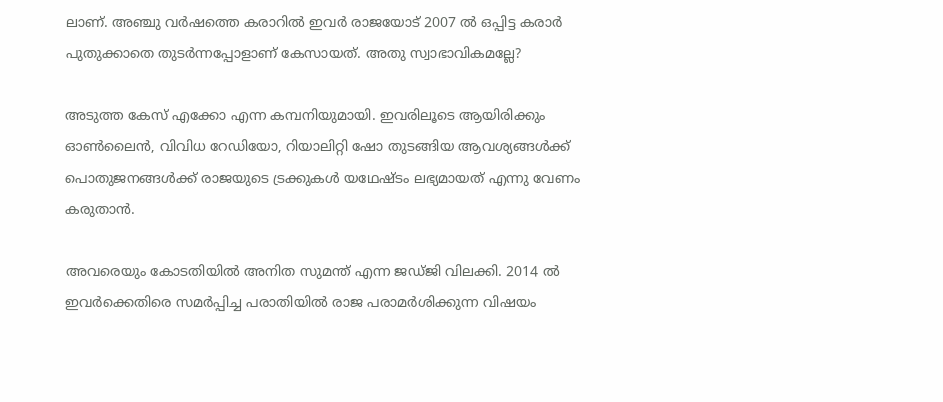ലാണ്. അഞ്ചു വർഷത്തെ കരാറിൽ ഇവർ രാജയോട് 2007 ൽ ഒപ്പിട്ട കരാർ പുതുക്കാതെ തുടർന്നപ്പോളാണ് കേസായത്. അതു സ്വാഭാവികമല്ലേ?

അടുത്ത കേസ് എക്കോ എന്ന കമ്പനിയുമായി. ഇവരിലൂടെ ആയിരിക്കും ഓൺലൈൻ, വിവിധ റേഡിയോ, റിയാലിറ്റി ഷോ തുടങ്ങിയ ആവശ്യങ്ങൾക്ക് പൊതുജനങ്ങൾക്ക് രാജയുടെ ട്രക്കുകൾ യഥേഷ്‌ടം ലഭ്യമായത് എന്നു വേണം കരുതാൻ.

അവരെയും കോടതിയിൽ അനിത സുമന്ത്‌ എന്ന ജഡ്ജി വിലക്കി. 2014 ൽ ഇവർക്കെതിരെ സമർപ്പിച്ച പരാതിയിൽ രാജ പരാമർശിക്കുന്ന വിഷയം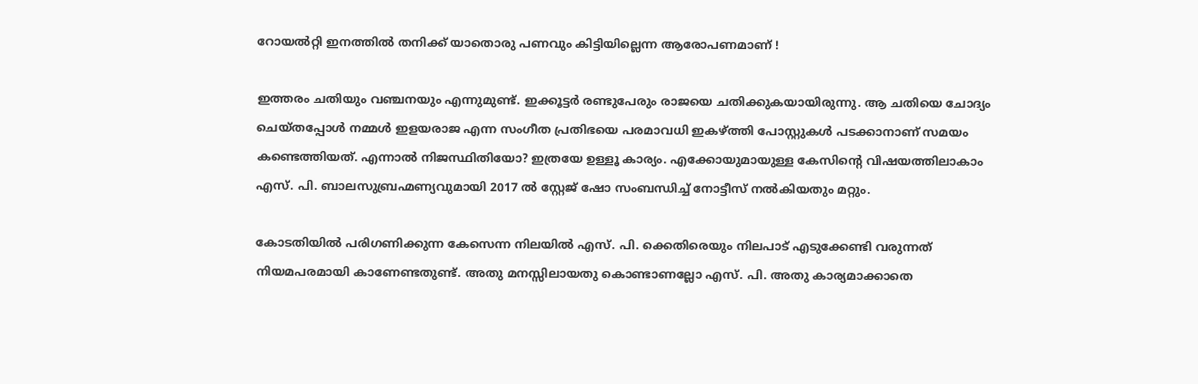റോയൽറ്റി ഇനത്തിൽ തനിക്ക് യാതൊരു പണവും കിട്ടിയില്ലെന്ന ആരോപണമാണ് !

ഇത്തരം ചതിയും വഞ്ചനയും എന്നുമുണ്ട്. ഇക്കൂട്ടർ രണ്ടുപേരും രാജയെ ചതിക്കുകയായിരുന്നു. ആ ചതിയെ ചോദ്യം ചെയ്തപ്പോൾ നമ്മൾ ഇളയരാജ എന്ന സംഗീത പ്രതിഭയെ പരമാവധി ഇകഴ്ത്തി പോസ്റ്റുകൾ പടക്കാനാണ് സമയം കണ്ടെത്തിയത്. എന്നാൽ നിജസ്ഥിതിയോ? ഇത്രയേ ഉള്ളൂ കാര്യം. എക്കോയുമായുള്ള കേസിന്റെ വിഷയത്തിലാകാം എസ്. പി. ബാലസുബ്രഹ്മണ്യവുമായി 2017 ൽ സ്റ്റേജ് ഷോ സംബന്ധിച്ച് നോട്ടീസ് നൽകിയതും മറ്റും.

കോടതിയിൽ പരിഗണിക്കുന്ന കേസെന്ന നിലയിൽ എസ്. പി. ക്കെതിരെയും നിലപാട് എടുക്കേണ്ടി വരുന്നത് നിയമപരമായി കാണേണ്ടതുണ്ട്. അതു മനസ്സിലായതു കൊണ്ടാണല്ലോ എസ്. പി. അതു കാര്യമാക്കാതെ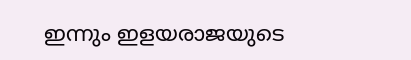ഇന്നും ഇളയരാജയുടെ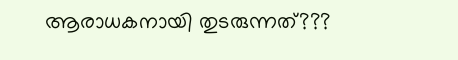ആരാധകനായി തുടരുന്നത്???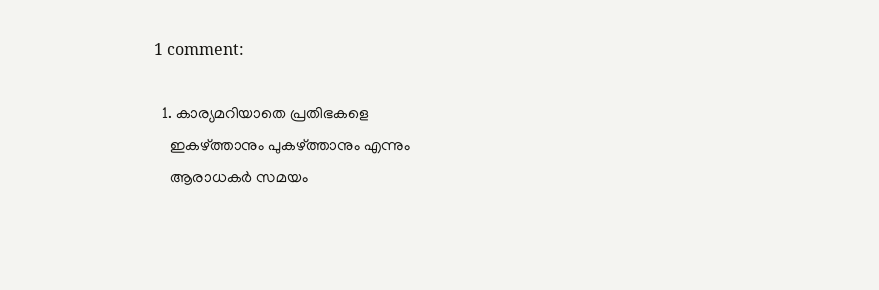1 comment:

  1. കാര്യമറിയാതെ പ്രതിഭകളെ
    ഇകഴ്ത്താനും പുകഴ്ത്താനും എന്നും
    ആരാധകർ സമയം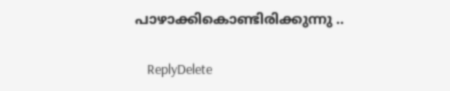പാഴാക്കികൊണ്ടിരിക്കുന്നു ..

    ReplyDelete